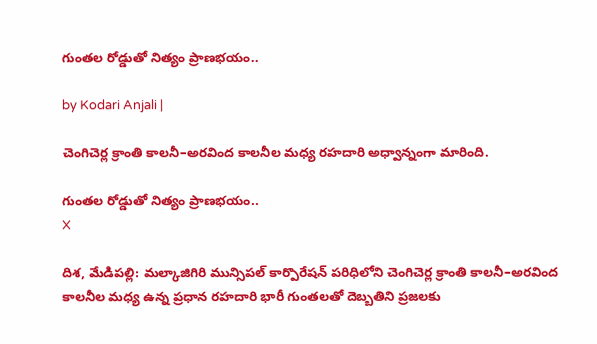గుంతల రోడ్డుతో నిత్యం ప్రాణభయం..

by Kodari Anjali |

చెంగిచెర్ల క్రాంతి కాలనీ–అరవింద కాలనీల మధ్య రహదారి అధ్వాన్నంగా మారింది.

గుంతల రోడ్డుతో నిత్యం ప్రాణభయం..
X

దిశ, మేడిపల్లి: మల్కాజిగిరి మున్సిపల్ కార్పొరేషన్ పరిధిలోని చెంగిచెర్ల క్రాంతి కాలనీ–అరవింద కాలనీల మధ్య ఉన్న ప్రధాన రహదారి భారీ గుంతలతో దెబ్బతిని ప్రజలకు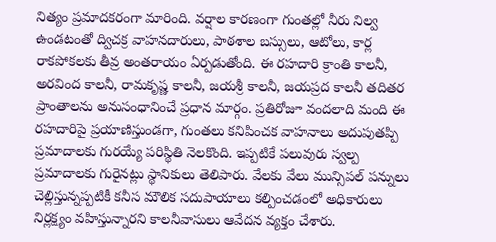నిత్యం ప్రమాదకరంగా మారింది. వర్షాల కారణంగా గుంతల్లో నీరు నిల్వ ఉండటంతో ద్విచక్ర వాహనదారులు, పాఠశాల బస్సులు, ఆటోలు, కార్ల రాకపోకలకు తీవ్ర అంతరాయం ఏర్పడుతోంది. ఈ రహదారి క్రాంతి కాలనీ, అరవింద కాలనీ, రామకృష్ణ కాలనీ, జయశ్రీ కాలనీ, జయప్రద కాలనీ తదితర ప్రాంతాలను అనుసంధానించే ప్రధాన మార్గం. ప్రతిరోజూ వందలాది మంది ఈ రహదారిపై ప్రయాణిస్తుండగా, గుంతలు కనిపించక వాహనాలు అదుపుతప్పి ప్రమాదాలకు గురయ్యే పరిస్థితి నెలకొంది. ఇప్పటికే పలువురు స్వల్ప ప్రమాదాలకు గురైనట్లు స్థానికులు తెలిపారు. వేలకు వేలు మున్సిపల్ పన్నులు చెల్లిస్తున్నప్పటికీ కనీస మౌలిక సదుపాయాలు కల్పించడంలో అధికారులు నిర్లక్ష్యం వహిస్తున్నారని కాలనీవాసులు ఆవేదన వ్యక్తం చేశారు.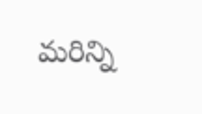మరిన్ని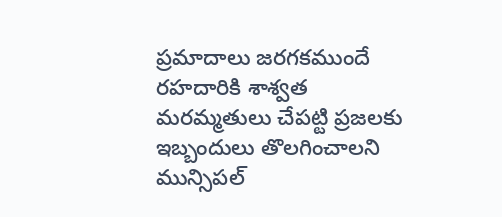ప్రమాదాలు జరగకముందే రహదారికి శాశ్వత మరమ్మతులు చేపట్టి ప్రజలకు ఇబ్బందులు తొలగించాలని మున్సిపల్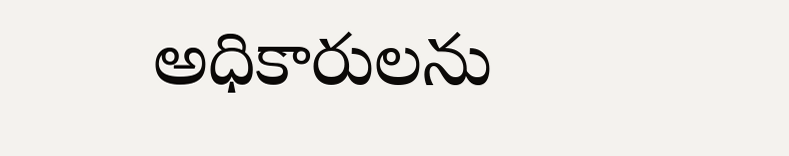అధికారులను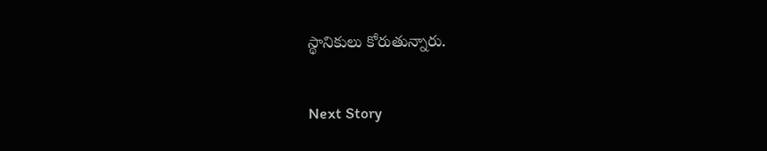స్థానికులు కోరుతున్నారు.

Next Story